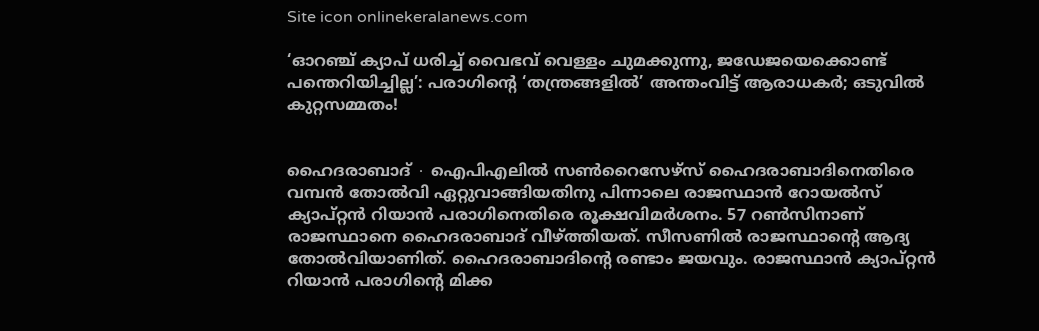Site icon onlinekeralanews.com

‘ഓറഞ്ച് ക്യാപ് ധരിച്ച് വൈഭവ് വെള്ളം ചുമക്കുന്നു, ജ‍ഡേജയെക്കൊണ്ട് പന്തെറിയിച്ചില്ല’: പരാഗിന്റെ ‘തന്ത്രങ്ങളിൽ’ അന്തംവിട്ട് ആരാധകർ; ഒടുവിൽ കുറ്റസമ്മതം!


ഹൈദരാബാദ് ∙ ഐപിഎലിൽ സൺറൈസേഴ്സ് ഹൈദരാബാദിനെതിരെ വമ്പൻ തോൽവി ഏറ്റുവാങ്ങിയതിനു പിന്നാലെ രാജസ്ഥാൻ റോയൽസ് ക്യാപ്റ്റൻ റിയാൻ പരാഗിനെതിരെ രൂക്ഷവിമർശനം. 57 റൺസിനാണ് രാജസ്ഥാനെ ഹൈദരാബാദ് വീഴ്ത്തിയത്. സീസണിൽ രാജസ്ഥാന്റെ ആദ്യ തോൽവിയാണിത്. ഹൈദരാബാദിന്റെ രണ്ടാം ജയവും. രാജസ്ഥാൻ ക്യാപ്റ്റൻ റിയാൻ പരാഗിന്റെ മിക്ക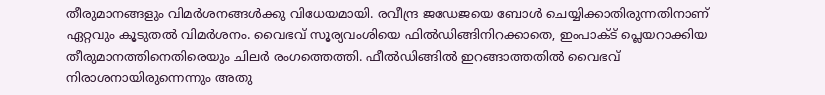തീരുമാനങ്ങളും വിമർശനങ്ങൾക്കു വിധേയമായി. രവീന്ദ്ര ജ‍ഡേജയെ ബോൾ ചെയ്യിക്കാതിരുന്നതിനാണ് ഏറ്റവും കൂടുതൽ വിമർശനം. വൈഭവ് സൂര്യവംശിയെ ഫിൽഡിങ്ങിനിറക്കാതെ, ഇംപാക്ട് പ്ലെയറാക്കിയ തീരുമാനത്തിനെതിരെയും ചിലർ രംഗത്തെത്തി. ഫീൽഡിങ്ങിൽ ഇറങ്ങാത്തതിൽ വൈഭവ് നിരാശനായിരുന്നെന്നും അതു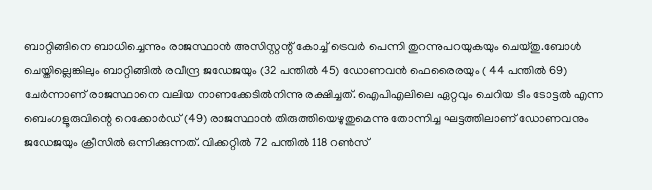ബാറ്റിങ്ങിനെ ബാധിച്ചെന്നും രാജസ്ഥാൻ അസിസ്റ്റന്റ് കോച്ച് ട്രെവർ പെന്നി തുറന്നുപറയുകയും ചെയ്തു.ബോൾ ചെയ്തില്ലെങ്കിലും ബാറ്റിങ്ങിൽ രവീന്ദ്ര ജഡേജയും (32 പന്തിൽ 45) ഡോണവൻ ഫെരൈരയും ( 44 പന്തിൽ 69) ചേർന്നാണ് രാജസ്ഥാനെ വലിയ നാണക്കേടിൽനിന്നു രക്ഷിച്ചത്. ഐപിഎലിലെ ഏറ്റവും ചെറിയ ടീം ടോട്ടൽ എന്ന ബെംഗളൂരുവിന്റെ റെക്കോർഡ് (49) രാജസ്ഥാൻ തിരുത്തിയെഴുതുമെന്നു തോന്നിച്ച ഘട്ടത്തിലാണ് ഡോണവനും ജഡേജയും ക്രീസി‍ൽ ഒന്നിക്കുന്നത്. വിക്കറ്റിൽ 72 പന്തിൽ 118 റൺസ്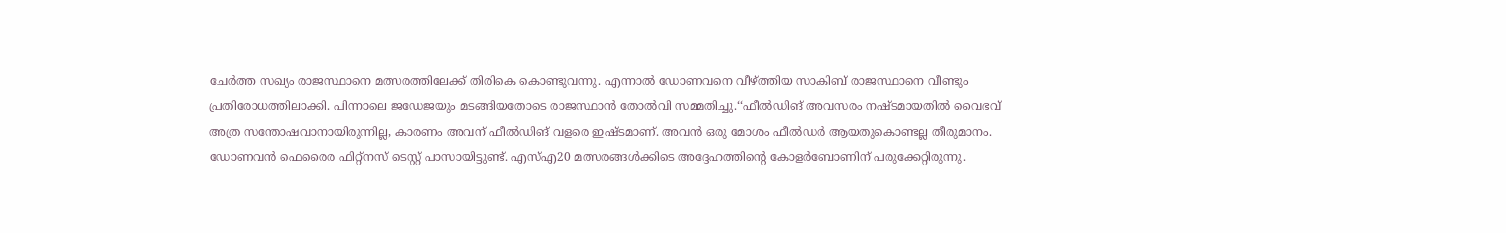ചേർത്ത സഖ്യം രാജസ്ഥാനെ മത്സരത്തിലേക്ക് തിരികെ കൊണ്ടുവന്നു. എന്നാൽ ഡോണവനെ വീഴ്ത്തിയ സാകിബ് രാജസ്ഥാനെ വീണ്ടും പ്രതിരോധത്തിലാക്കി. പിന്നാലെ ജഡേജയും മടങ്ങിയതോടെ രാജസ്ഥാൻ തോൽവി സമ്മതിച്ചു.‘‘ഫീൽഡിങ് അവസരം നഷ്ടമായതിൽ വൈഭവ് അത്ര സന്തോഷവാനായിരുന്നില്ല, കാരണം അവന് ഫീൽഡിങ് വളരെ ഇഷ്ടമാണ്. അവൻ ഒരു മോശം ഫീൽഡർ ആയതുകൊണ്ടല്ല തീരുമാനം. ഡോണവൻ ഫെരൈര ഫിറ്റ്നസ് ടെസ്റ്റ് പാസായിട്ടുണ്ട്. എസ്എ20 മത്സരങ്ങൾക്കിടെ അദ്ദേഹത്തിന്റെ കോളർബോണിന് പരുക്കേറ്റിരുന്നു.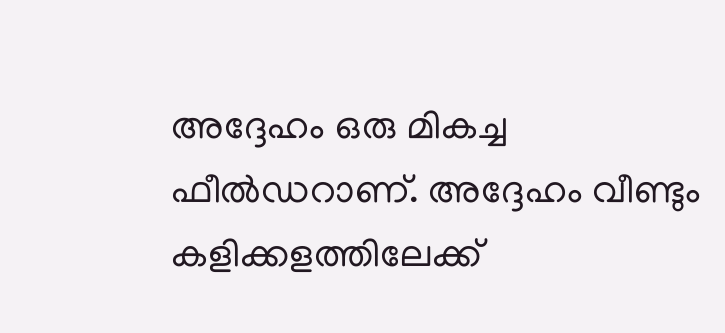അദ്ദേഹം ഒരു മികച്ച ഫീൽഡറാണ്. അദ്ദേഹം വീണ്ടും കളിക്കളത്തിലേക്ക്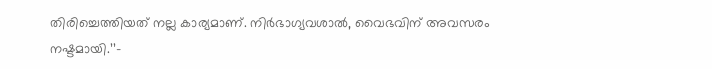തിരിച്ചെത്തിയത് നല്ല കാര്യമാണ്. നിർഭാഗ്യവശാൽ, വൈഭവിന് അവസരം നഷ്ടമായി.’’–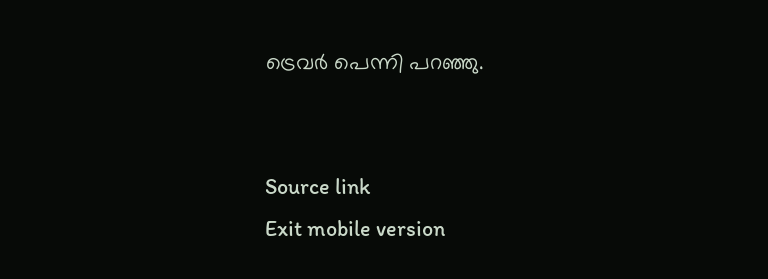ട്രെവർ പെന്നി പറഞ്ഞു.


Source link
Exit mobile version